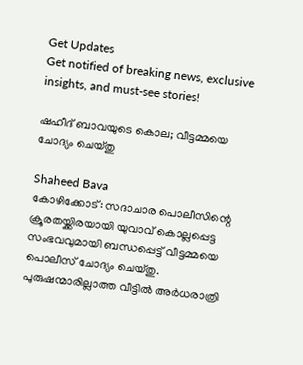Get Updates
Get notified of breaking news, exclusive insights, and must-see stories!

ഷഹീദ് ബാവയുടെ കൊല; വീട്ടമ്മയെ ചോദ്യം ചെയ്തു

Shaheed Bava
കോഴിക്കോട്: സദാചാര പൊലീസിന്റെ ക്രൂരതയ്ക്കിരയായി യുവാവ് കൊല്ലപ്പെട്ട സംഭവവുമായി ബന്ധപ്പെട്ട് വീട്ടമ്മയെ പൊലീസ് ചോദ്യം ചെയ്തു. പുരുഷന്മാരില്ലാത്ത വീട്ടില്‍ അര്‍ധരാത്രി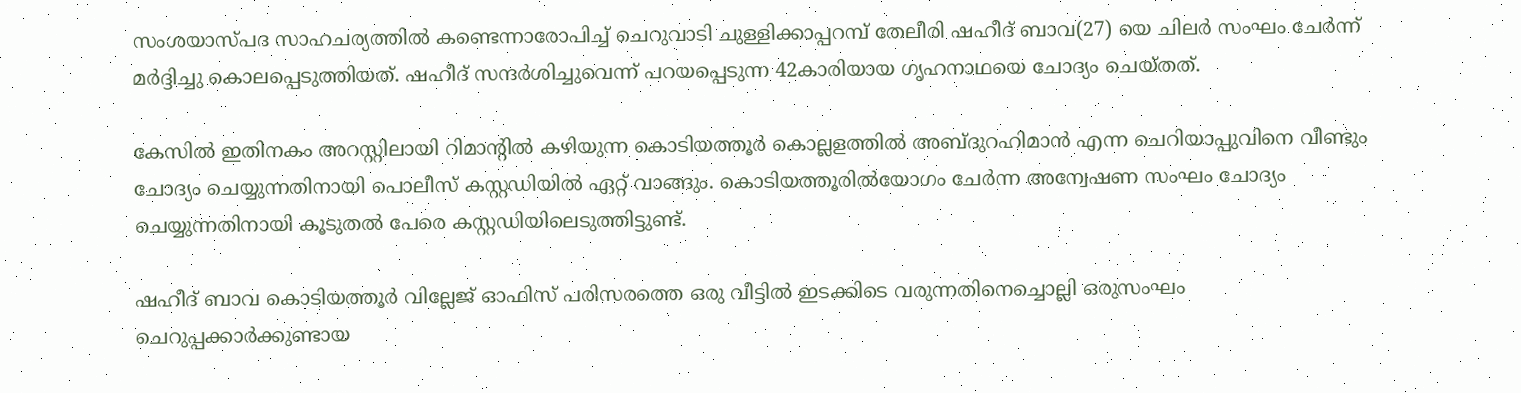സംശയാസ്പദ സാഹചര്യത്തില്‍ കണ്ടെന്നാരോപിച്ച് ചെറുവാടി ചുള്ളിക്കാപ്പറമ്പ് തേലീരി ഷഹീദ് ബാവ(27) യെ ചിലര്‍ സംഘം ചേര്‍ന്ന് മര്‍ദ്ദിച്ചു കൊലപ്പെടുത്തിയത്. ഷഹീദ് സന്ദര്‍ശിച്ചുവെന്ന് പറയപ്പെടുന്ന 42കാരിയായ ഗൃഹനാഥയെ ചോദ്യം ചെയ്തത്.

കേസില്‍ ഇതിനകം അറസ്റ്റിലായി റിമാന്റില്‍ കഴിയുന്ന കൊടിയത്തൂര്‍ കൊല്ലളത്തില്‍ അബ്ദുറഹിമാന്‍ എന്ന ചെറിയാപ്പുവിനെ വീണ്ടും ചോദ്യം ചെയ്യുന്നതിനായി പൊലീസ് കസ്റ്റഡിയില്‍ ഏറ്റ് വാങ്ങും. കൊടിയത്തൂരില്‍യോഗം ചേര്‍ന്ന അന്വേഷണ സംഘം ചോദ്യം ചെയ്യുന്നതിനായി കൂടുതല്‍ പേരെ കസ്റ്റഡിയിലെടുത്തിട്ടുണ്ട്.

ഷഹീദ് ബാവ കൊടിയത്തൂര്‍ വില്ലേജ് ഓഫിസ് പരിസരത്തെ ഒരു വീട്ടില്‍ ഇടക്കിടെ വരുന്നതിനെച്ചൊല്ലി ഒരുസംഘം ചെറുപ്പക്കാര്‍ക്കുണ്ടായ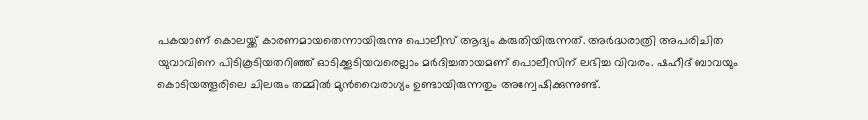പകയാണ് കൊലയ്ക്ക് കാരണമായതെന്നായിരുന്നു പൊലീസ് ആദ്യം കരുതിയിരുന്നത്. അര്‍ദ്ധരാത്രി അപരിചിത യുവാവിനെ പിടികൂടിയതറിഞ്ഞ് ഓടിക്കൂടിയവരെല്ലാം മര്‍ദിച്ചതായമണ് പൊലീസിന് ലഭിച്ച വിവരം. ഷഹീദ് ബാവയും കൊടിയത്തൂരിലെ ചിലരും തമ്മില്‍ മുന്‍വൈരാഗ്യം ഉണ്ടായിരുന്നതും അന്വേഷിക്കുന്നുണ്ട്.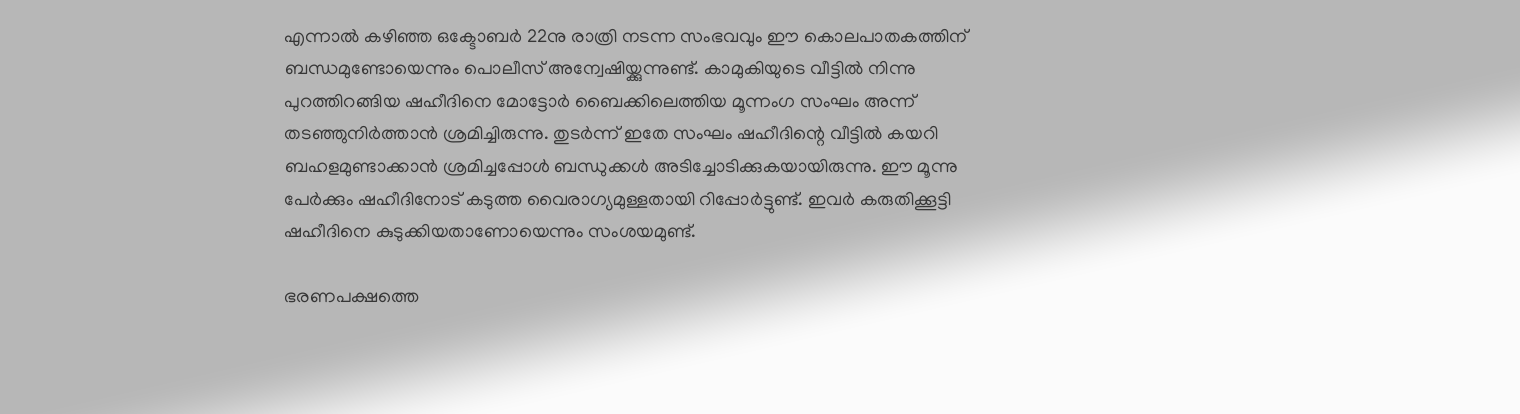എന്നാല്‍ കഴിഞ്ഞ ഒക്ടോബര്‍ 22നു രാത്രി നടന്ന സംഭവവും ഈ കൊലപാതകത്തിന് ബന്ധമുണ്ടോയെന്നും പൊലീസ് അന്വേഷിയ്ക്കുന്നുണ്ട്. കാമുകിയുടെ വീട്ടില്‍ നിന്നു പുറത്തിറങ്ങിയ ഷഹീദിനെ മോട്ടോര്‍ ബൈക്കിലെത്തിയ മൂന്നംഗ സംഘം അന്ന് തടഞ്ഞുനിര്‍ത്താന്‍ ശ്രമിച്ചിരുന്നു. തുടര്‍ന്ന് ഇതേ സംഘം ഷഹീദിന്റെ വീട്ടില്‍ കയറി ബഹളമുണ്ടാക്കാന്‍ ശ്രമിച്ചപ്പോള്‍ ബന്ധുക്കള്‍ അടിച്ചോടിക്കുകയായിരുന്നു. ഈ മൂന്നു പേര്‍ക്കും ഷഹീദിനോട് കടുത്ത വൈരാഗ്യമുള്ളതായി റിപ്പോര്‍ട്ടുണ്ട്. ഇവര്‍ കരുതിക്കൂട്ടി ഷഹീദിനെ കുടുക്കിയതാണോയെന്നും സംശയമുണ്ട്.

ഭരണപക്ഷത്തെ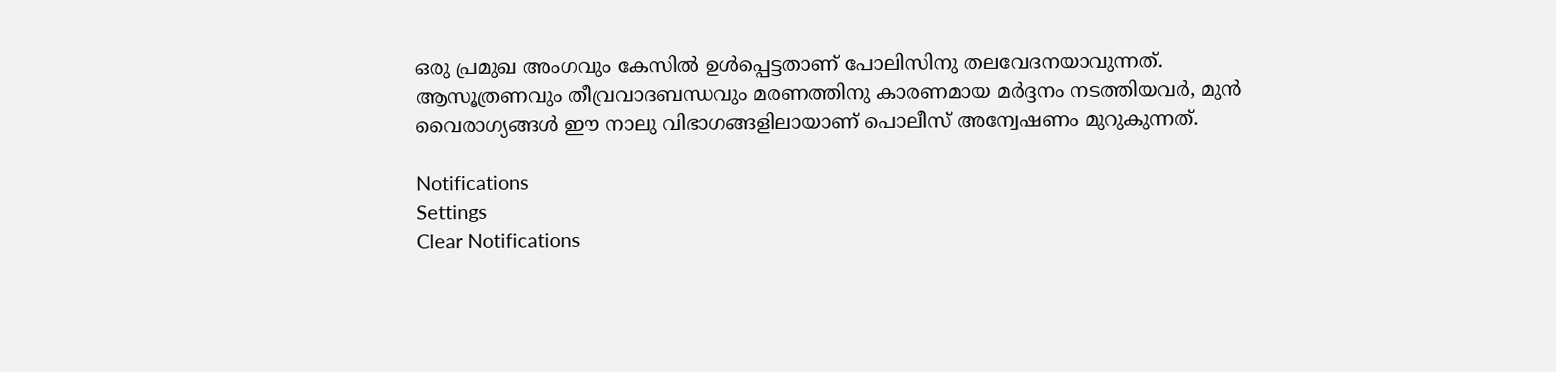ഒരു പ്രമുഖ അംഗവും കേസില്‍ ഉള്‍പ്പെട്ടതാണ് പോലിസിനു തലവേദനയാവുന്നത്. ആസൂത്രണവും തീവ്രവാദബന്ധവും മരണത്തിനു കാരണമായ മര്‍ദ്ദനം നടത്തിയവര്‍, മുന്‍ വൈരാഗ്യങ്ങള്‍ ഈ നാലു വിഭാഗങ്ങളിലായാണ് പൊലീസ് അന്വേഷണം മുറുകുന്നത്.

Notifications
Settings
Clear Notifications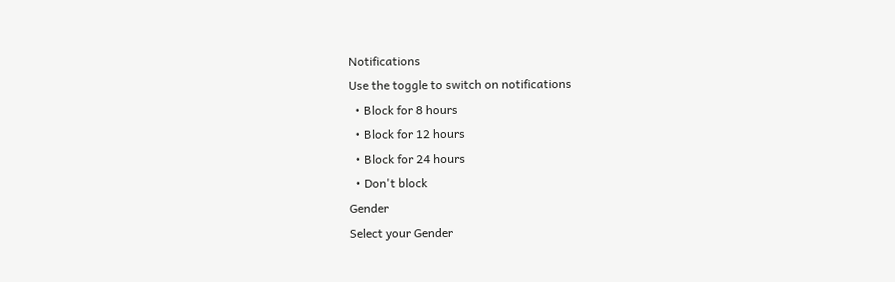Notifications
Use the toggle to switch on notifications
  • Block for 8 hours
  • Block for 12 hours
  • Block for 24 hours
  • Don't block
Gender
Select your Gender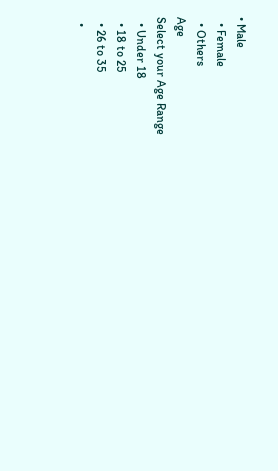• Male
  • Female
  • Others
Age
Select your Age Range
  • Under 18
  • 18 to 25
  • 26 to 35
  •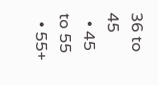36 to 45
  • 45 to 55
  • 55+